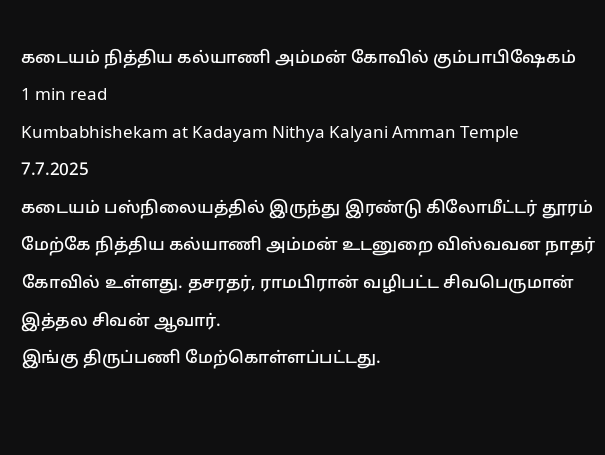கடையம் நித்திய கல்யாணி அம்மன் கோவில் கும்பாபிஷேகம்
1 min read
Kumbabhishekam at Kadayam Nithya Kalyani Amman Temple
7.7.2025
கடையம் பஸ்நிலையத்தில் இருந்து இரண்டு கிலோமீட்டர் தூரம் மேற்கே நித்திய கல்யாணி அம்மன் உடனுறை விஸ்வவன நாதர் கோவில் உள்ளது. தசரதர், ராமபிரான் வழிபட்ட சிவபெருமான் இத்தல சிவன் ஆவார்.
இங்கு திருப்பணி மேற்கொள்ளப்பட்டது.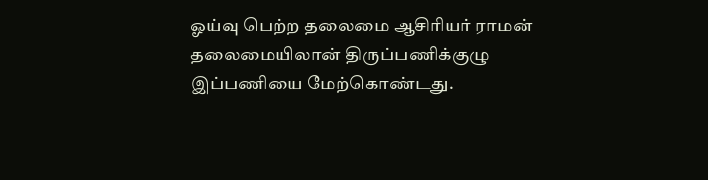ஓய்வு பெற்ற தலைமை ஆசிரியர் ராமன் தலைமையிலான் திருப்பணிக்குழு இப்பணியை மேற்கொண்டது.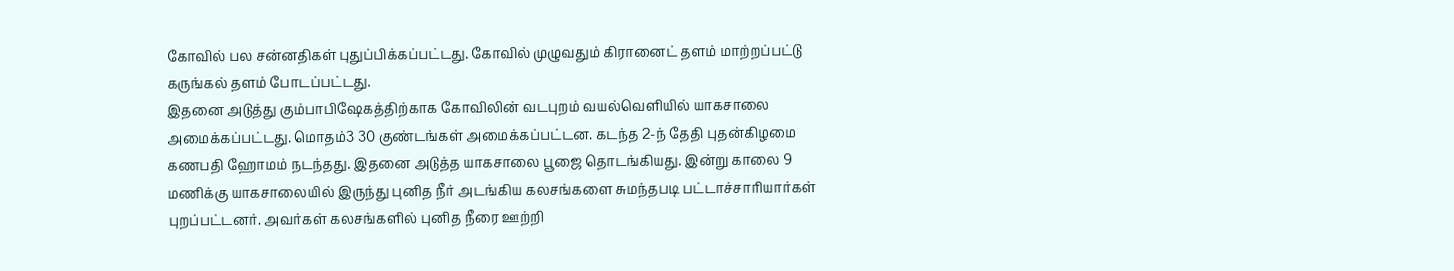கோவில் பல சன்னதிகள் புதுப்பிக்கப்பட்டது. கோவில் முழுவதும் கிரானைட் தளம் மாற்றப்பட்டு கருங்கல் தளம் போடப்பட்டது.
இதனை அடுத்து கும்பாபிஷேகத்திற்காக கோவிலின் வடபுறம் வயல்வெளியில் யாகசாலை அமைக்கப்பட்டது. மொதம்3 30 குண்டங்கள் அமைக்கப்பட்டன. கடந்த 2-ந் தேதி புதன்கிழமை கணபதி ஹோமம் நடந்தது. இதனை அடுத்த யாகசாலை பூஜை தொடங்கியது. இன்று காலை 9 மணிக்கு யாகசாலையில் இருந்து புனித நீர் அடங்கிய கலசங்களை சுமந்தபடி பட்டாச்சாரியார்கள் புறப்பட்டனர். அவர்கள் கலசங்களில் புனித நீரை ஊற்றி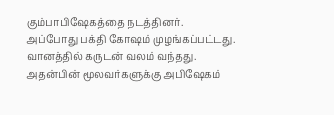கும்பாபிஷேகத்தை நடத்தினர்.
அப்போது பக்தி கோஷம் முழங்கப்பட்டது. வானத்தில் கருடன் வலம் வந்தது.
அதன்பின் மூலவர்களுக்கு அபிஷேகம்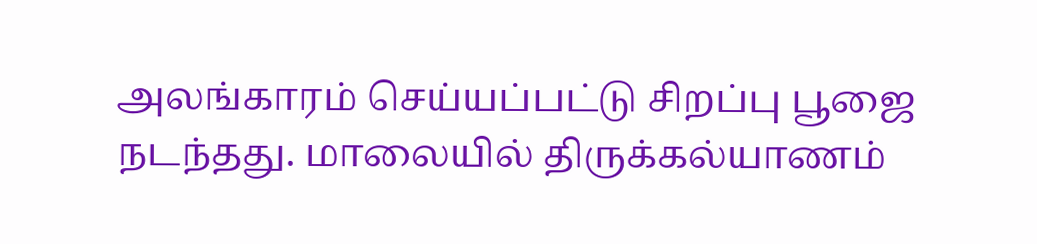அலங்காரம் செய்யப்பட்டு சிறப்பு பூஜை நடந்தது. மாலையில் திருக்கல்யாணம்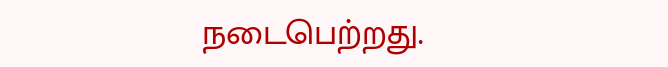நடைபெற்றது.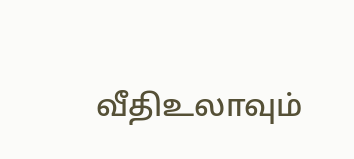வீதிஉலாவும்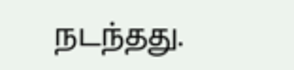நடந்தது.